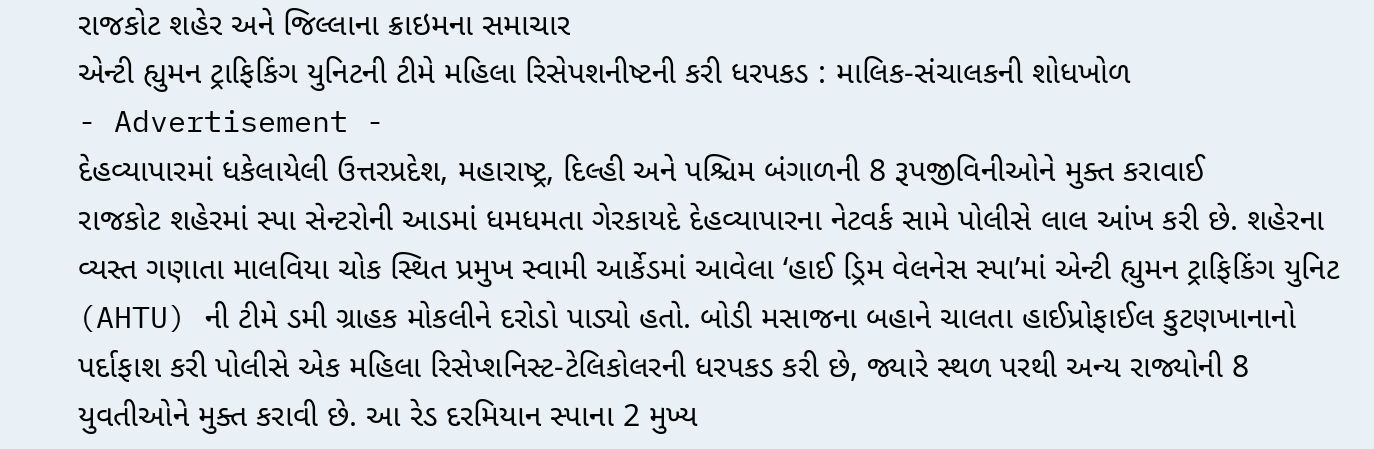રાજકોટ શહેર અને જિલ્લાના ક્રાઇમના સમાચાર
એન્ટી હ્યુમન ટ્રાફિકિંગ યુનિટની ટીમે મહિલા રિસેપશનીષ્ટની કરી ધરપકડ : માલિક-સંચાલકની શોધખોળ
- Advertisement -
દેહવ્યાપારમાં ધકેલાયેલી ઉત્તરપ્રદેશ, મહારાષ્ટ્ર, દિલ્હી અને પશ્ચિમ બંગાળની 8 રૂપજીવિનીઓને મુક્ત કરાવાઈ
રાજકોટ શહેરમાં સ્પા સેન્ટરોની આડમાં ધમધમતા ગેરકાયદે દેહવ્યાપારના નેટવર્ક સામે પોલીસે લાલ આંખ કરી છે. શહેરના વ્યસ્ત ગણાતા માલવિયા ચોક સ્થિત પ્રમુખ સ્વામી આર્કેડમાં આવેલા ‘હાઈ ડ્રિમ વેલનેસ સ્પા’માં એન્ટી હ્યુમન ટ્રાફિકિંગ યુનિટ (AHTU) ની ટીમે ડમી ગ્રાહક મોકલીને દરોડો પાડ્યો હતો. બોડી મસાજના બહાને ચાલતા હાઈપ્રોફાઈલ કુટણખાનાનો પર્દાફાશ કરી પોલીસે એક મહિલા રિસેપ્શનિસ્ટ-ટેલિકોલરની ધરપકડ કરી છે, જ્યારે સ્થળ પરથી અન્ય રાજ્યોની 8 યુવતીઓને મુક્ત કરાવી છે. આ રેડ દરમિયાન સ્પાના 2 મુખ્ય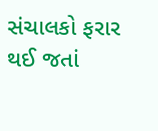સંચાલકો ફરાર થઈ જતાં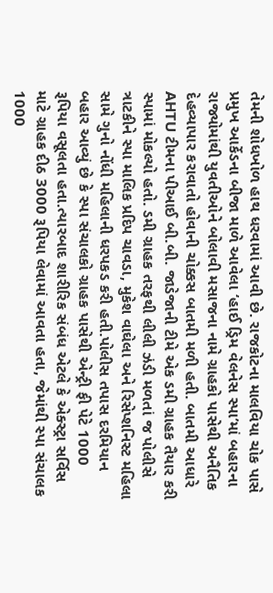તેમની શોધખોળ હાથ ધરવામાં આવી છે. રાજકોટના માલવિયા ચોક પાસે પ્રમુખ આર્કેડના બીજા માળે આવેલા ‘હાઈ ડ્રિમ વેલનેસ સ્પા’માં બહારના રાજ્યોમાંથી યુવતીઓને બોલાવી મસાજના નામે ગ્રાહકો પાસેથી અનૈતિક દેહવ્યાપાર કરાવાતો હોવાની ચોક્કસ બાતમી મળી હતી. બાતમી આધારે AHTU ટીમના પીઆઈ બી.બી. જાડેજાની ટીમે એક ડમી ગ્રાહક તૈયાર કરી સ્પામાં મોકલ્યો હતો. ડમી ગ્રાહક તરફથી લીલી ઝંડી મળતાં જ પોલીસે ત્રાટકીને સ્પા માલિક પ્રદિપ ચાવડા, મુકેશ વાઘેલા અને રિસેપ્શનિસ્ટ મહિલા સામે ગુનો નોંધી મહિલાની ધરપકડ કરી હતી.પોલીસ તપાસ દરમિયાન બહાર આવ્યું છે કે સ્પા સંચાલકો ગ્રાહક પાસેથી એન્ટ્રી ફી પેટે 1000 રૂપિયા વસૂલતા હતા.ત્યારબાદ શારીરિક સંબંધ એટલે કે એક્સ્ટ્રા સર્વિસ માટે ગ્રાહક દીઠ 3000 રૂપિયા લેવામાં આવતા હતા, જેમાંથી સ્પા સંચાલક 1000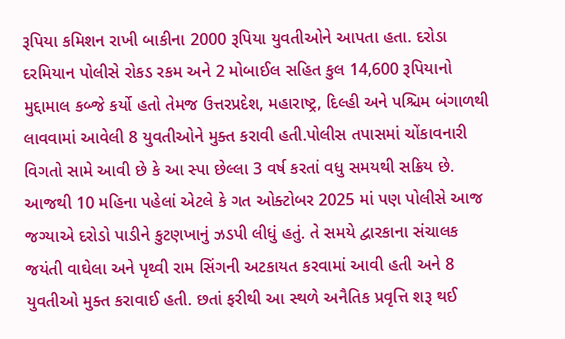રૂપિયા કમિશન રાખી બાકીના 2000 રૂપિયા યુવતીઓને આપતા હતા. દરોડા દરમિયાન પોલીસે રોકડ રકમ અને 2 મોબાઈલ સહિત કુલ 14,600 રૂપિયાનો મુદ્દામાલ કબ્જે કર્યો હતો તેમજ ઉત્તરપ્રદેશ, મહારાષ્ટ્ર, દિલ્હી અને પશ્ચિમ બંગાળથી લાવવામાં આવેલી 8 યુવતીઓને મુક્ત કરાવી હતી.પોલીસ તપાસમાં ચોંકાવનારી વિગતો સામે આવી છે કે આ સ્પા છેલ્લા 3 વર્ષ કરતાં વધુ સમયથી સક્રિય છે. આજથી 10 મહિના પહેલાં એટલે કે ગત ઓક્ટોબર 2025 માં પણ પોલીસે આજ જગ્યાએ દરોડો પાડીને કુટણખાનું ઝડપી લીધું હતું. તે સમયે દ્વારકાના સંચાલક જયંતી વાઘેલા અને પૃથ્વી રામ સિંગની અટકાયત કરવામાં આવી હતી અને 8 યુવતીઓ મુક્ત કરાવાઈ હતી. છતાં ફરીથી આ સ્થળે અનૈતિક પ્રવૃત્તિ શરૂ થઈ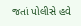જતાં પોલીસે હવે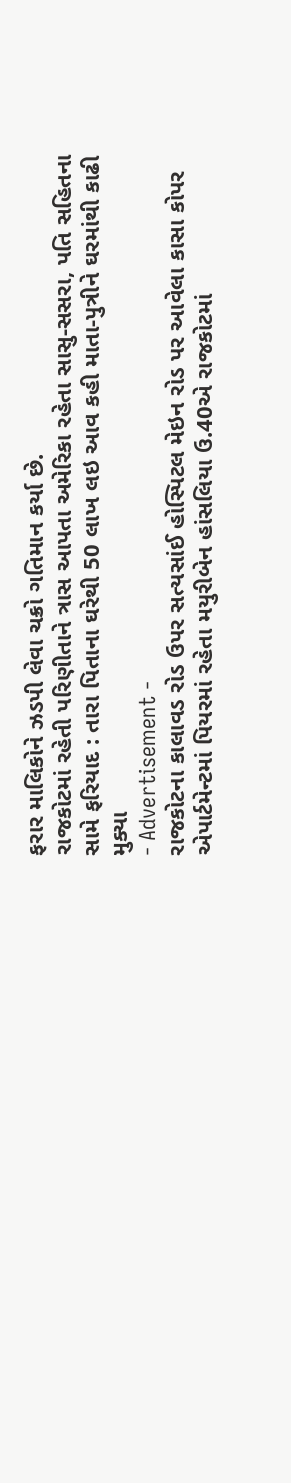ફરાર માલિકોને ઝડપી લેવા ચક્રો ગતિમાન કર્યા છે.
રાજકોટમાં રહેતી પરિણીતાને ત્રાસ આપતા અમેરિકા રહેતા સાસુ-સસરા, પતિ સહિતના સામે ફરિયાદ : તારા પિતાના ઘરેથી 50 લાખ લઇ આવ કહી માતા-પુત્રીને ઘરમાંથી કાઢી મુક્યા
- Advertisement -
રાજકોટના કાલાવડ રોડ ઉપર સત્યસાંઈ હોસ્પિટલ મેઇન રોડ પર આવેલા કાસા કોપર એપાર્ટમેન્ટમાં પિયરમાં રહેતા મયુરીબેન હાંસલિયા ઉ.40એ રાજકોટમાં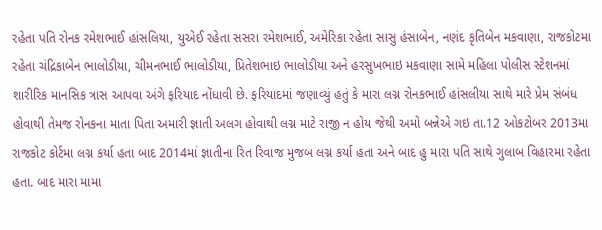રહેતા પતિ રોનક રમેશભાઈ હાંસલિયા, યુએઈ રહેતા સસરા રમેશભાઈ, અમેરિકા રહેતા સાસુ હંસાબેન, નણંદ કૃતિબેન મકવાણા, રાજકોટમા રહેતા ચંદ્રિકાબેન ભાલોડીયા, ચીમનભાઈ ભાલોડીયા, પ્રિતેશભાઇ ભાલોડીયા અને હરસુખભાઇ મકવાણા સામે મહિલા પોલીસ સ્ટેશનમાં શારીરિક માનસિક ત્રાસ આપવા અંગે ફરિયાદ નોંધાવી છે. ફરિયાદમાં જણાવ્યું હતું કે મારા લગ્ન રોનકભાઈ હાંસલીયા સાથે મારે પ્રેમ સંબંધ હોવાથી તેમજ રોનકના માતા પિતા અમારી જ્ઞાતી અલગ હોવાથી લગ્ન માટે રાજી ન હોય જેથી અમો બન્નેએ ગઇ તા.12 ઓકટોબર 2013મા રાજકોટ કોર્ટમા લગ્ન કર્યા હતા બાદ 2014માં જ્ઞાતીના રિત રિવાજ મુજબ લગ્ન કર્યા હતા અને બાદ હુ મારા પતિ સાથે ગુલાબ વિહારમા રહેતા હતા. બાદ મારા મામા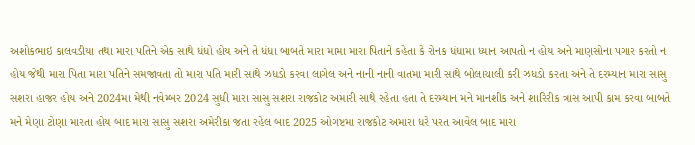અશોકભાઇ કાલવડીયા તથા મારા પતિને એક સાથે ધંધો હોય અને તે ધંધા બાબતે મારા મામા મારા પિતાને કહેતા કે રોનક ધંધામા ધ્યાન આપતો ન હોય અને માણસોના પગાર કરતો ન હોય જેથી મારા પિતા મારા પતિને સમજાવતા તો મારા પતિ મારી સાથે ઝધડો કરવા લાગેલ અને નાની નાની વાતમા મારી સાથે બોલાચાલી કરી ઝધડો કરતા અને તે દરમ્યાન મારા સાસુ સશરા હાજર હોય અને 2024મા મેથી નવેમ્બર 2024 સુધી મારા સાસુ સશરા રાજકોટ અમારી સાથે રહેતા હતા તે દરમ્યાન મને માનશીક અને શારિરીક ત્રાસ આપી કામ કરવા બાબતે મને મેણા ટોણા મારતા હોય બાદ મારા સાસુ સશરા અમેરીકા જતા રહેલ બાદ 2025 ઓગષ્ટમા રાજકોટ અમારા ધરે પરત આવેલ બાદ મારા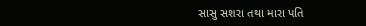સાસુ સશરા તથા મારા પતિ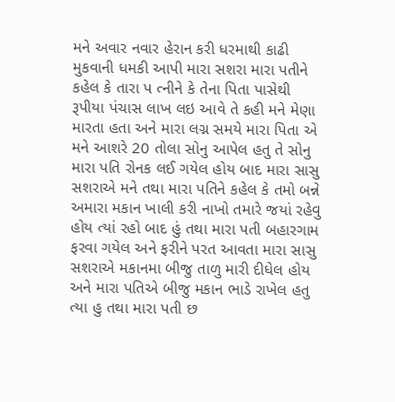મને અવાર નવાર હેરાન કરી ધરમાથી કાઢી મુકવાની ધમકી આપી મારા સશરા મારા પતીને કહેલ કે તારા પ ત્નીને કે તેના પિતા પાસેથી રૂપીયા પંચાસ લાખ લઇ આવે તે કહી મને મેણા મારતા હતા અને મારા લગ્ન સમયે મારા પિતા એ મને આશરે 20 તોલા સોનુ આપેલ હતુ તે સોનુ મારા પતિ રોનક લઈ ગયેલ હોય બાદ મારા સાસુ સશરાએ મને તથા મારા પતિને કહેલ કે તમો બન્ને અમારા મકાન ખાલી કરી નાખો તમારે જયાં રહેવુ હોય ત્યાં રહો બાદ હું તથા મારા પતી બહારગામ ફરવા ગયેલ અને ફરીને પરત આવતા મારા સાસુ સશરાએ મકાનમા બીજુ તાળુ મારી દીધેલ હોય અને મારા પતિએ બીજુ મકાન ભાડે રાખેલ હતુ ત્યા હુ તથા મારા પતી છ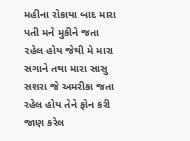મહીના રોકાયા બાદ મારા પતી મને મુકીને જતા ૨હેલ હોય જેથી મે મારા સગાને તથા મારા સાસુ સશરા જે અમરીકા જતા રહેલ હોય તેને ફોન કરી જાણ કરેલ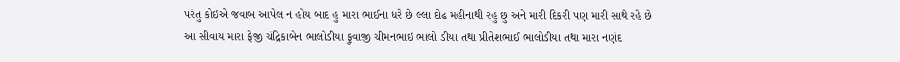પરંતુ કોઇએ જવાબ આપેલ ન હોય બાદ હુ મારા ભાઈના ધરે છે લ્લા દોઢ મહીનાથી રહુ છુ અને મારી દિકરી પણ મારી સાથે રહે છે આ સીવાય મારા ફેજી ચંદ્રિકાબેન ભાલોડીયા ફુવાજી ચીમનભાઇ ભાલો ડીયા તથા પ્રીતેશભાઈ ભાલોડીયા તથા મારા નણંદ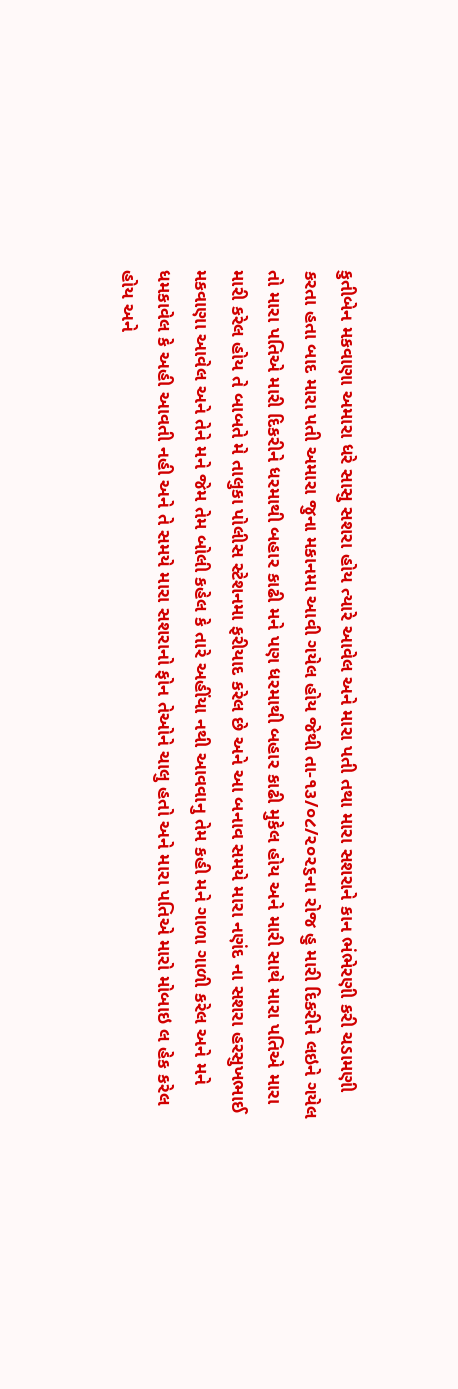કુતીબેન મકવાણા અમારા ધરે સાસુ સશરા હોય ત્યારે આવેલ અને મારા પતી તથા મારા સશરાને કાન ભંભેરણી કરી ચડામણી કરતા હતા બાદ મારા પતી અમારા જુના મકાનમા આવી ગયેલ હોય જેથી તા-૧૩/૦૮/૨૦૨૬ના રોજ હુ મારી દિકરીને લઇને ગયેલ તો મારા પતિએ મારી દિકરીને ધરમાથી બહાર કાઢી મને પણ ધરમાથી બહાર કાઢી મુકેલ હોય અને મારી સાથે મારા પતિએ મારા મારી કરેલ હોય તે બાબતે મે તાલુકા પોલીસ સ્ટેશનમા ફરીયાદ કરેલ છે અને આ બનાવ સમયે મારા નણંદ ના સશરા હરસુખભાઈ મકવાણા આવેલ અને તેને મને જેમ તેમ બોલી કહેલ કે તારે અહીંયા નથી આવવાનુ તેમ કહી મને ગાળા ગાળી કરેલ અને મને ધમકાવેલ કે અહી આવતી નહી અને તે સમયે મારા સશરાનો ફોન તેઓને ચાલુ હતો અને મારા પતિએ મારો મોબાઇ લ હેક કરેલ હોય અને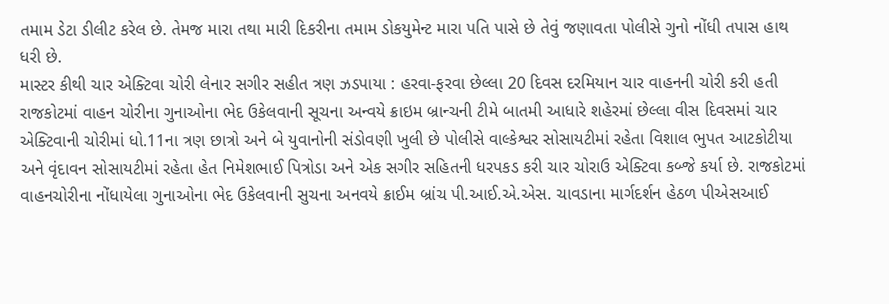તમામ ડેટા ડીલીટ કરેલ છે. તેમજ મારા તથા મારી દિકરીના તમામ ડોકયુમેન્ટ મારા પતિ પાસે છે તેવું જણાવતા પોલીસે ગુનો નોંધી તપાસ હાથ ધરી છે.
માસ્ટર કીથી ચાર એક્ટિવા ચોરી લેનાર સગીર સહીત ત્રણ ઝડપાયા : હરવા-ફરવા છેલ્લા 20 દિવસ દરમિયાન ચાર વાહનની ચોરી કરી હતી
રાજકોટમાં વાહન ચોરીના ગુનાઓના ભેદ ઉકેલવાની સૂચના અન્વયે ક્રાઇમ બ્રાન્ચની ટીમે બાતમી આધારે શહેરમાં છેલ્લા વીસ દિવસમાં ચાર એક્ટિવાની ચોરીમાં ધો.11ના ત્રણ છાત્રો અને બે યુવાનોની સંડોવણી ખુલી છે પોલીસે વાલ્કેશ્વર સોસાયટીમાં રહેતા વિશાલ ભુપત આટકોટીયા અને વૃંદાવન સોસાયટીમાં રહેતા હેત નિમેશભાઈ પિત્રોડા અને એક સગીર સહિતની ધરપકડ કરી ચાર ચોરાઉ એક્ટિવા કબ્જે કર્યા છે. રાજકોટમાં વાહનચોરીના નોંધાયેલા ગુનાઓના ભેદ ઉકેલવાની સુચના અનવયે ક્રાઈમ બ્રાંચ પી.આઈ.એ.એસ. ચાવડાના માર્ગદર્શન હેઠળ પીએસઆઈ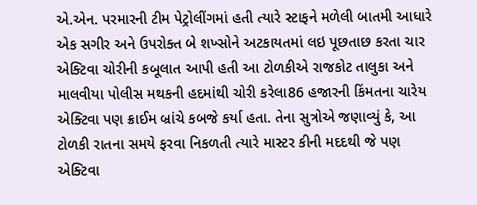એ.એન. પરમારની ટીમ પેટ્રોલીંગમાં હતી ત્યારે સ્ટાફને મળેલી બાતમી આધારે એક સગીર અને ઉપરોક્ત બે શખ્સોને અટકાયતમાં લઇ પૂછતાછ કરતા ચાર એક્ટિવા ચોરીની કબૂલાત આપી હતી આ ટોળકીએ રાજકોટ તાલુકા અને માલવીયા પોલીસ મથકની હદમાંથી ચોરી કરેલા86 હજારની કિંમતના ચારેય એક્ટિવા પણ ક્રાઈમ બ્રાંચે કબજે કર્યા હતા. તેના સુત્રોએ જણાવ્યું કે, આ ટોળકી રાતના સમયે ફરવા નિકળતી ત્યારે માસ્ટર કીની મદદથી જે પણ એક્ટિવા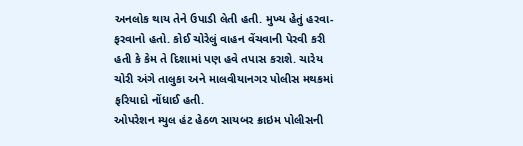અનલોક થાય તેને ઉપાડી લેતી હતી. મુખ્ય હેતું હરવા-ફરવાનો હતો. કોઈ ચોરેલું વાહન વેંચવાની પેરવી કરી હતી કે કેમ તે દિશામાં પણ હવે તપાસ કરાશે. ચારેય ચોરી અંગે તાલુકા અને માલવીયાનગર પોલીસ મથકમાં ફરિયાદો નોંધાઈ હતી.
ઓપરેશન મ્યુલ હંટ હેઠળ સાયબર ક્રાઇમ પોલીસની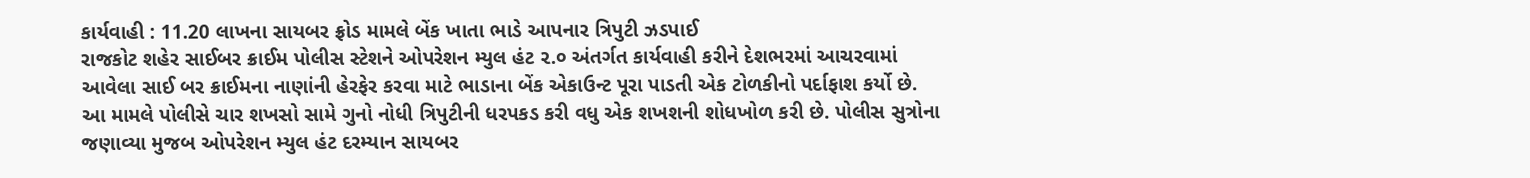કાર્યવાહી : 11.20 લાખના સાયબર ફ્રોડ મામલે બેંક ખાતા ભાડે આપનાર ત્રિપુટી ઝડપાઈ
રાજકોટ શહેર સાઈબર ક્રાઈમ પોલીસ સ્ટેશને ઓપરેશન મ્યુલ હંટ ૨.૦ અંતર્ગત કાર્યવાહી કરીને દેશભરમાં આચરવામાં આવેલા સાઈ બર ક્રાઈમના નાણાંની હેરફેર કરવા માટે ભાડાના બેંક એકાઉન્ટ પૂરા પાડતી એક ટોળકીનો પર્દાફાશ કર્યો છે. આ મામલે પોલીસે ચાર શખસો સામે ગુનો નોધી ત્રિપુટીની ધરપકડ કરી વધુ એક શખશની શોધખોળ કરી છે. પોલીસ સુત્રોના જણાવ્યા મુજબ ઓપરેશન મ્યુલ હંટ દરમ્યાન સાયબર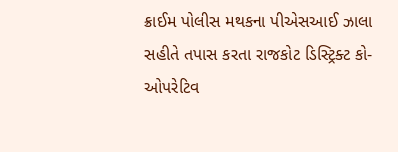ક્રાઈમ પોલીસ મથકના પીએસઆઈ ઝાલા સહીતે તપાસ કરતા રાજકોટ ડિસ્ટ્રિક્ટ કો-ઓપરેટિવ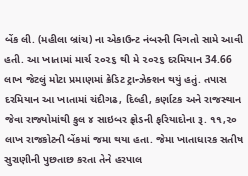બેંક લી. (મહીલા બ્રાંચ) ના એકાઉન્ટ નંબરની વિગતો સામે આવી હતી. આ ખાતામાં માર્ચ ૨૦૨૬ થી મે ૨૦૨૬ દરમિયાન 34.66 લાખ જેટલું મોટા પ્રમાણમાં ક્રેડિટ ટ્રાન્ઝેક્શન થયું હતું. તપાસ દરમિયાન આ ખાતામાં ચંદીગઢ, દિલ્હી, કર્ણાટક અને રાજસ્થાન જેવા રાજ્યોમાંથી કુલ ૪ સાઇબર ફ્રોડની ફરિયાદોના રૂ. ૧૧,૨૦ લાખ રાજકોટની બેંકમાં જમા થયા હતા. જેમા ખાતાધારક સતીષ સુરાણીની પુછતાછ કરતા તેને હરપાલ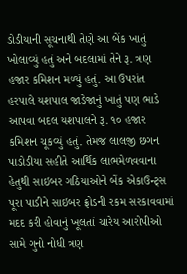ડોડીયાની સૂચનાથી તેણે આ બેંક ખાતું ખોલાવ્યું હતું અને બદલામાં તેને રૂ. ત્રણ હજાર કમિશન મળ્યું હતું. આ ઉપરાંત હરપાલે યશપાલ જાડેજાનું ખાતું પણ ભાડે આપવા બદલ યશપાલને રૂ. ૧૦ હજાર કમિશન ચૂકવ્યું હતું. તેમજ લાલજી છગન પાડોડીયા સહીતે આર્થિક લાભમેળવવાના હેતુથી સાઇબર ગઠિયાઓને બેંક એકાઉન્ટ્સ પૂરા પાડીને સાઇબર ફ્રોડની રકમ સરકાવવામાં મદદ કરી હોવાનું ખૂલતાં ચારેય આરોપીઓ સામે ગુનો નોધી ત્રણ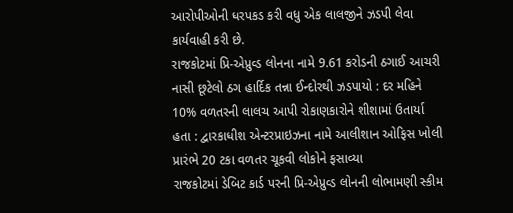આરોપીઓની ધરપકડ કરી વધુ એક લાલજીને ઝડપી લેવા કાર્યવાહી કરી છે.
રાજકોટમાં પ્રિ-એપ્રુવ્ડ લોનના નામે 9.61 કરોડની ઠગાઈ આચરી નાસી છૂટેલો ઠગ હાર્દિક તન્ના ઈન્દોરથી ઝડપાયો : દર મહિને 10% વળતરની લાલચ આપી રોકાણકારોને શીશામાં ઉતાર્યા હતા : દ્વારકાધીશ એન્ટરપ્રાઇઝના નામે આલીશાન ઓફિસ ખોલી પ્રારંભે 20 ટકા વળતર ચૂકવી લોકોને ફસાવ્યા
રાજકોટમાં ડેબિટ કાર્ડ પરની પ્રિ-એપ્રુવ્ડ લોનની લોભામણી સ્કીમ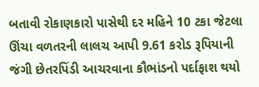બતાવી રોકાણકારો પાસેથી દર મહિને 10 ટકા જેટલા ઊંચા વળતરની લાલચ આપી 9.61 કરોડ રૂપિયાની જંગી છેતરપિંડી આચરવાના કૌભાંડનો પર્દાફાશ થયો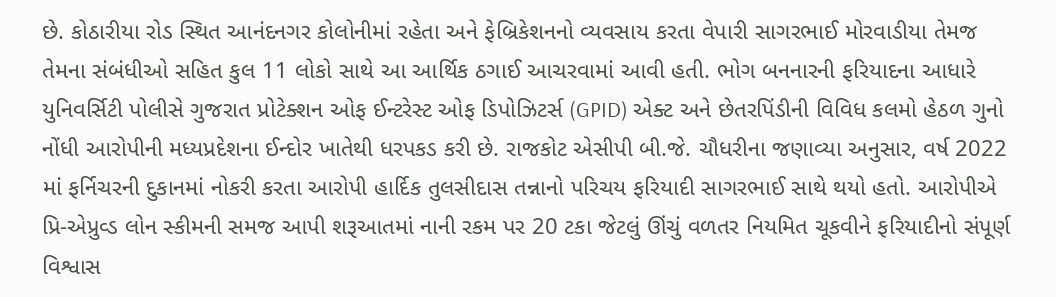છે. કોઠારીયા રોડ સ્થિત આનંદનગર કોલોનીમાં રહેતા અને ફેબ્રિકેશનનો વ્યવસાય કરતા વેપારી સાગરભાઈ મોરવાડીયા તેમજ તેમના સંબંધીઓ સહિત કુલ 11 લોકો સાથે આ આર્થિક ઠગાઈ આચરવામાં આવી હતી. ભોગ બનનારની ફરિયાદના આધારે યુનિવર્સિટી પોલીસે ગુજરાત પ્રોટેક્શન ઓફ ઈન્ટરેસ્ટ ઓફ ડિપોઝિટર્સ (GPID) એક્ટ અને છેતરપિંડીની વિવિધ કલમો હેઠળ ગુનો નોંધી આરોપીની મધ્યપ્રદેશના ઈન્દોર ખાતેથી ધરપકડ કરી છે. રાજકોટ એસીપી બી.જે. ચૌધરીના જણાવ્યા અનુસાર, વર્ષ 2022 માં ફર્નિચરની દુકાનમાં નોકરી કરતા આરોપી હાર્દિક તુલસીદાસ તન્નાનો પરિચય ફરિયાદી સાગરભાઈ સાથે થયો હતો. આરોપીએ પ્રિ-એપ્રુવ્ડ લોન સ્કીમની સમજ આપી શરૂઆતમાં નાની રકમ પર 20 ટકા જેટલું ઊંચું વળતર નિયમિત ચૂકવીને ફરિયાદીનો સંપૂર્ણ વિશ્વાસ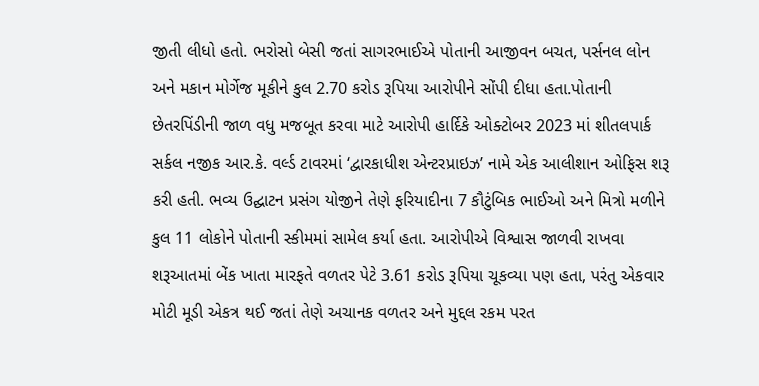જીતી લીધો હતો. ભરોસો બેસી જતાં સાગરભાઈએ પોતાની આજીવન બચત, પર્સનલ લોન અને મકાન મોર્ગેજ મૂકીને કુલ 2.70 કરોડ રૂપિયા આરોપીને સોંપી દીધા હતા.પોતાની છેતરપિંડીની જાળ વધુ મજબૂત કરવા માટે આરોપી હાર્દિકે ઓક્ટોબર 2023 માં શીતલપાર્ક સર્કલ નજીક આર.કે. વર્લ્ડ ટાવરમાં ‘દ્વારકાધીશ એન્ટરપ્રાઇઝ’ નામે એક આલીશાન ઓફિસ શરૂ કરી હતી. ભવ્ય ઉદ્ઘાટન પ્રસંગ યોજીને તેણે ફરિયાદીના 7 કૌટુંબિક ભાઈઓ અને મિત્રો મળીને કુલ 11 લોકોને પોતાની સ્કીમમાં સામેલ કર્યા હતા. આરોપીએ વિશ્વાસ જાળવી રાખવા શરૂઆતમાં બેંક ખાતા મારફતે વળતર પેટે 3.61 કરોડ રૂપિયા ચૂકવ્યા પણ હતા, પરંતુ એકવાર મોટી મૂડી એકત્ર થઈ જતાં તેણે અચાનક વળતર અને મુદ્દલ રકમ પરત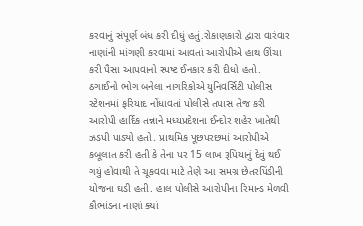કરવાનું સંપૂર્ણ બંધ કરી દીધું હતું.રોકાણકારો દ્વારા વારંવાર નાણાંની માંગણી કરવામાં આવતાં આરોપીએ હાથ ઊંચા કરી પૈસા આપવાનો સ્પષ્ટ ઈનકાર કરી દીધો હતો. ઠગાઈનો ભોગ બનેલા નાગરિકોએ યુનિવર્સિટી પોલીસ સ્ટેશનમાં ફરિયાદ નોંધાવતાં પોલીસે તપાસ તેજ કરી આરોપી હાર્દિક તન્નાને મધ્યપ્રદેશના ઈન્દોર શહેર ખાતેથી ઝડપી પાડ્યો હતો. પ્રાથમિક પૂછપરછમાં આરોપીએ કબૂલાત કરી હતી કે તેના પર 15 લાખ રૂપિયાનું દેવું થઈ ગયું હોવાથી તે ચૂકવવા માટે તેણે આ સમગ્ર છેતરપિંડીની યોજના ઘડી હતી. હાલ પોલીસે આરોપીના રિમાન્ડ મેળવી કૌભાંડના નાણાં ક્યાં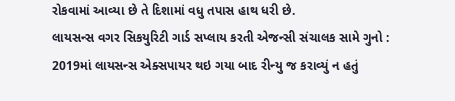રોકવામાં આવ્યા છે તે દિશામાં વધુ તપાસ હાથ ધરી છે.
લાયસન્સ વગર સિકયુરિટી ગાર્ડ સપ્લાય કરતી એજન્સી સંચાલક સામે ગુનો : 2019માં લાયસન્સ એક્સપાયર થઇ ગયા બાદ રીન્યુ જ કરાવ્યું ન હતું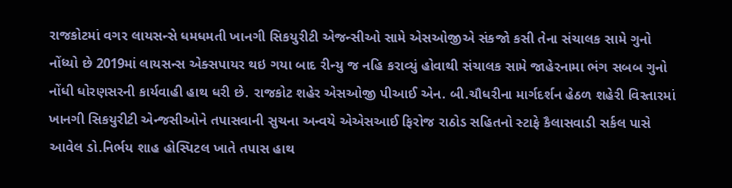રાજકોટમાં વગર લાયસન્સે ધમધમતી ખાનગી સિકયુરીટી એજન્સીઓ સામે એસઓજીએ સંકજો કસી તેના સંચાલક સામે ગુનો નોંધ્યો છે 2019માં લાયસન્સ એક્સપાયર થઇ ગયા બાદ રીન્યુ જ નહિ કરાવ્યું હોવાથી સંચાલક સામે જાહેરનામા ભંગ સબબ ગુનો નોંધી ધોરણસરની કાર્યવાહી હાથ ધરી છે. રાજકોટ શહેર એસઓજી પીઆઈ એન. બી.ચૌધરીના માર્ગદર્શન હેઠળ શહેરી વિસ્તારમાં ખાનગી સિકયુરીટી એન્જસીઓને તપાસવાની સુચના અન્વયે એએસઆઈ ફિરોજ રાઠોડ સહિતનો સ્ટાફે કૈલાસવાડી સર્કલ પાસે આવેલ ડો.નિર્ભય શાહ હોસ્પિટલ ખાતે તપાસ હાથ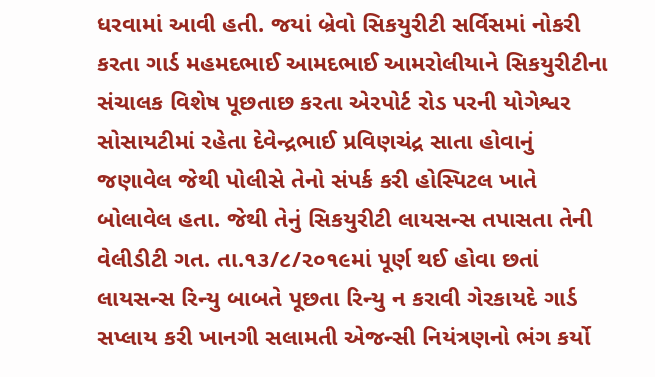ધરવામાં આવી હતી. જયાં બ્રેવો સિકયુરીટી સર્વિસમાં નોકરી કરતા ગાર્ડ મહમદભાઈ આમદભાઈ આમરોલીયાને સિકયુરીટીના સંચાલક વિશેષ પૂછતાછ કરતા એરપોર્ટ રોડ પરની યોગેશ્વર સોસાયટીમાં રહેતા દેવેન્દ્રભાઈ પ્રવિણચંદ્ર સાતા હોવાનું જણાવેલ જેથી પોલીસે તેનો સંપર્ક કરી હોસ્પિટલ ખાતે બોલાવેલ હતા. જેથી તેનું સિકયુરીટી લાયસન્સ તપાસતા તેની વેલીડીટી ગત. તા.૧૩/૮/૨૦૧૯માં પૂર્ણ થઈ હોવા છતાં લાયસન્સ રિન્યુ બાબતે પૂછતા રિન્યુ ન કરાવી ગેરકાયદે ગાર્ડ સપ્લાય કરી ખાનગી સલામતી એજન્સી નિયંત્રણનો ભંગ કર્યો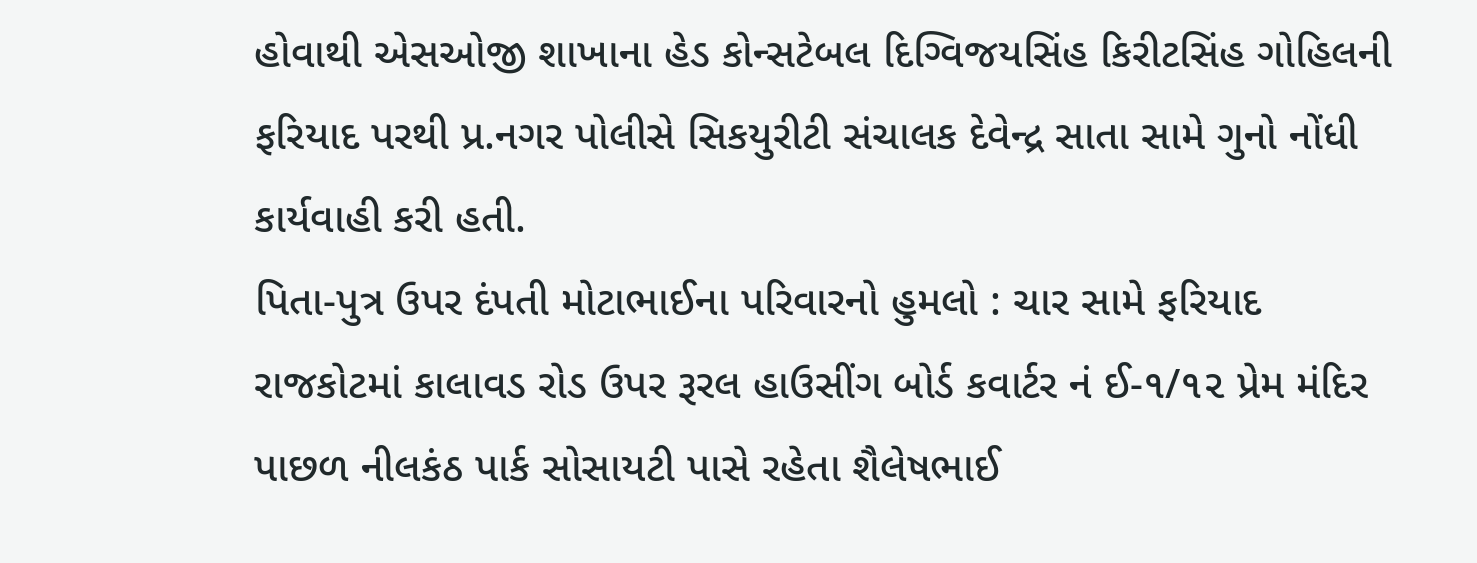હોવાથી એસઓજી શાખાના હેડ કોન્સટેબલ દિગ્વિજયસિંહ કિરીટસિંહ ગોહિલની ફરિયાદ પરથી પ્ર.નગર પોલીસે સિકયુરીટી સંચાલક દેવેન્દ્ર સાતા સામે ગુનો નોંધી કાર્યવાહી કરી હતી.
પિતા-પુત્ર ઉપર દંપતી મોટાભાઈના પરિવારનો હુમલો : ચાર સામે ફરિયાદ
રાજકોટમાં કાલાવડ રોડ ઉપર રૂરલ હાઉસીંગ બોર્ડ કવાર્ટર નં ઈ-૧/૧૨ પ્રેમ મંદિર પાછળ નીલકંઠ પાર્ક સોસાયટી પાસે રહેતા શૈલેષભાઈ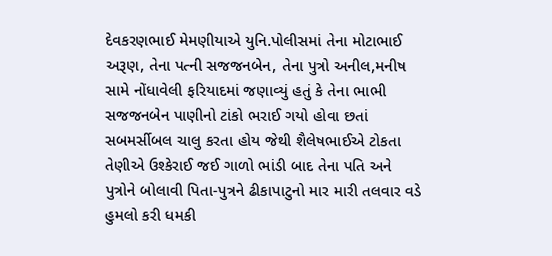દેવકરણભાઈ મેમણીયાએ યુનિ.પોલીસમાં તેના મોટાભાઈ અરૂણ, તેના પત્ની સજજનબેન, તેના પુત્રો અનીલ,મનીષ સામે નોંધાવેલી ફરિયાદમાં જણાવ્યું હતું કે તેના ભાભી સજજનબેન પાણીનો ટાંકો ભરાઈ ગયો હોવા છતાં સબમર્સીબલ ચાલુ કરતા હોય જેથી શૈલેષભાઈએ ટોકતા તેણીએ ઉશ્કેરાઈ જઈ ગાળો ભાંડી બાદ તેના પતિ અને પુત્રોને બોલાવી પિતા-પુત્રને ઢીકાપાટુનો માર મારી તલવાર વડે હુમલો કરી ધમકી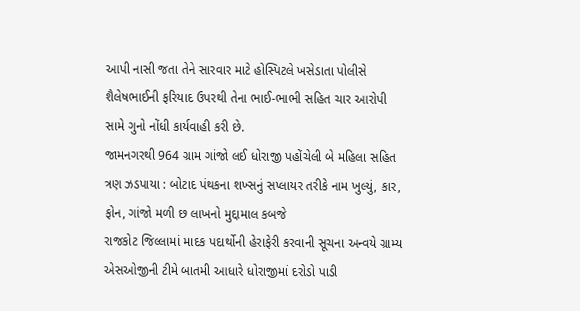આપી નાસી જતા તેને સારવાર માટે હોસ્પિટલે ખસેડાતા પોલીસે શૈલેષભાઈની ફરિયાદ ઉપરથી તેના ભાઈ-ભાભી સહિત ચાર આરોપી સામે ગુનો નોંધી કાર્યવાહી કરી છે.
જામનગરથી 964 ગ્રામ ગાંજો લઈ ધોરાજી પહોંચેલી બે મહિલા સહિત ત્રણ ઝડપાયા : બોટાદ પંથકના શખ્સનું સપ્લાયર તરીકે નામ ખુલ્યું, કાર, ફોન, ગાંજો મળી છ લાખનો મુદ્દામાલ કબજે
રાજકોટ જિલ્લામાં માદક પદાર્થોની હેરાફેરી કરવાની સૂચના અન્વયે ગ્રામ્ય એસઓજીની ટીમે બાતમી આધારે ધોરાજીમાં દરોડો પાડી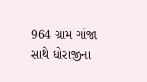964 ગ્રામ ગાંજા સાથે ધોરાજીના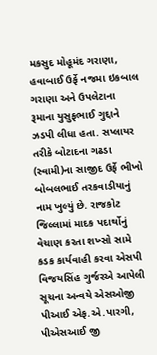મકસુદ મોહૂમંદ ગરાણા, હવાબાઈ ઉર્ફે નજમા ઇકબાલ ગરાણા અને ઉપલેટાના રૂમાના યુસુફભાઈ ગુદ્દાને ઝડપી લીધા હતા. સપ્લાયર તરીકે બોટાદના ગઢડા (સ્વામી)ના સાજીદ ઉર્ફે ભીખો બોબલભાઈ તરકવાડીયાનું નામ ખુલ્યું છે. રાજકોટ જિલ્લામાં માદક પદાર્થોનું વેચાણ કરતા શખ્સો સામે કડક કાર્યવાહી કરવા એસપી વિજયસિંહ ગુર્જરએ આપેલી સૂચના અન્વયે એસઓજી પીઆઈ એફ.એ.પારગી, પીએસઆઈ જી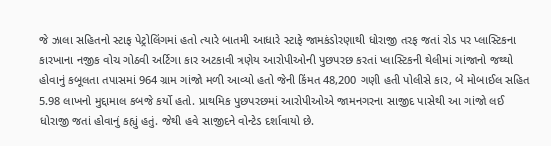જે ઝાલા સહિતનો સ્ટાફ પેટ્રોલિંગમાં હતો ત્યારે બાતમી આધારે સ્ટાફે જામકંડોરણાથી ધોરાજી તરફ જતાં રોડ પર પ્લાસ્ટિકના કારખાના નજીક વોચ ગોઠવી અર્ટિગા કાર અટકાવી ત્રણેય આરોપીઓની પુછપરછ કરતાં પ્લાસ્ટિકની થેલીમાં ગાંજાનો જથ્થો હોવાનું કબૂલતા તપાસમાં 964 ગ્રામ ગાંજો મળી આવ્યો હતો જેની કિંમત 48,200 ગણી હતી પોલીસે કાર, બે મોબાઈલ સહિત 5.98 લાખનો મુદ્દામાલ કબજે કર્યો હતો. પ્રાથમિક પુછપરછમાં આરોપીઓએ જામનગરના સાજીદ પાસેથી આ ગાંજો લઈ ધોરાજી જતાં હોવાનું કહ્યું હતું. જેથી હવે સાજીદને વોન્ટેડ દર્શાવાયો છે.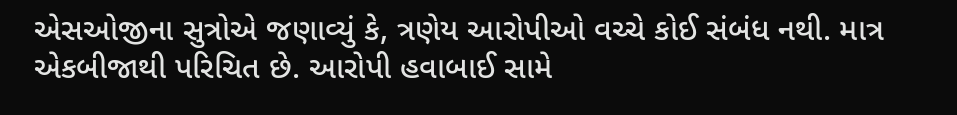એસઓજીના સુત્રોએ જણાવ્યું કે, ત્રણેય આરોપીઓ વચ્ચે કોઈ સંબંધ નથી. માત્ર એકબીજાથી પરિચિત છે. આરોપી હવાબાઈ સામે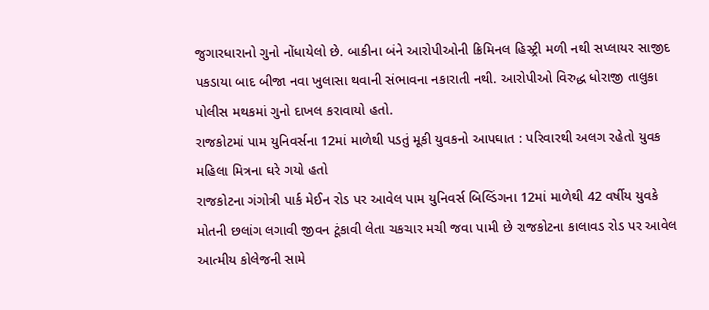જુગારધારાનો ગુનો નોંધાયેલો છે. બાકીના બંને આરોપીઓની ક્રિમિનલ હિસ્ટ્રી મળી નથી સપ્લાયર સાજીદ પકડાયા બાદ બીજા નવા ખુલાસા થવાની સંભાવના નકારાતી નથી. આરોપીઓ વિરુદ્ધ ધોરાજી તાલુકા પોલીસ મથકમાં ગુનો દાખલ કરાવાયો હતો.
રાજકોટમાં પામ યુનિવર્સના 12માં માળેથી પડતું મૂકી યુવકનો આપઘાત : પરિવારથી અલગ રહેતો યુવક મહિલા મિત્રના ઘરે ગયો હતો
રાજકોટના ગંગોત્રી પાર્ક મેઈન રોડ પર આવેલ પામ યુનિવર્સ બિલ્ડિંગના 12માં માળેથી 42 વર્ષીય યુવકે મોતની છલાંગ લગાવી જીવન ટૂંકાવી લેતા ચકચાર મચી જવા પામી છે રાજકોટના કાલાવડ રોડ પર આવેલ આત્મીય કોલેજની સામે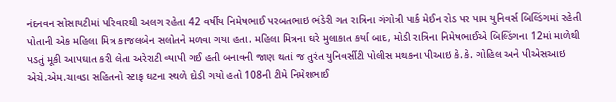નંદનવન સોસાયટીમાં પરિવારથી અલગ રહેતા 42 વર્ષીય નિમેષભાઈ પરબતભાઇ ભંડેરી ગત રાત્રિના ગંગોત્રી પાર્ક મેઈન રોડ પર પામ યુનિવર્સ બિલ્ડિંગમાં રહેતી પોતાની એક મહિલા મિત્ર કાજલબેન સલોતને મળવા ગયા હતા. મહિલા મિત્રના ઘરે મુલાકાત કર્યા બાદ, મોડી રાત્રિના નિમેષભાઈએ બિલ્ડિંગના 12માં માળેથી પડતું મૂકી આપઘાત કરી લેતા અરેરાટી વ્યાપી ગઈ હતી બનાવની જાણ થતાં જ તુરંત યુનિવર્સીટી પોલીસ મથકના પીઆઇ કે.કે. ગોહિલ અને પીએસઆઇ એચે.એમ.ચાવડા સહિતનો સ્ટાફ ઘટના સ્થળે દોડી ગયો હતો 108ની ટીમે નિમેશભાઈ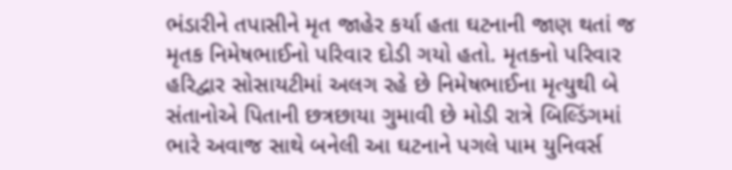ભંડારીને તપાસીને મૃત જાહેર કર્યા હતા ઘટનાની જાણ થતાં જ મૃતક નિમેષભાઈનો પરિવાર દોડી ગયો હતો. મૃતકનો પરિવાર હરિદ્વાર સોસાયટીમાં અલગ રહે છે નિમેષભાઈના મૃત્યુથી બે સંતાનોએ પિતાની છત્રછાયા ગુમાવી છે મોડી રાત્રે બિલ્ડિંગમાં ભારે અવાજ સાથે બનેલી આ ઘટનાને પગલે પામ યુનિવર્સ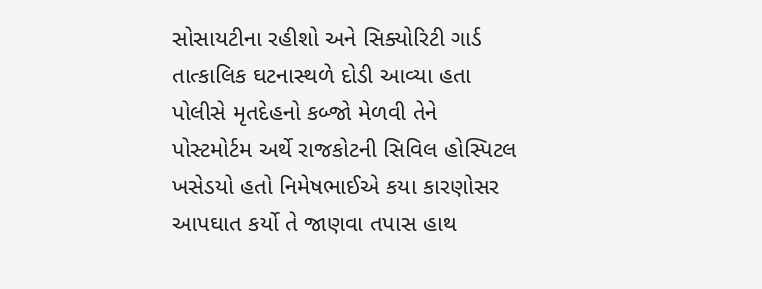સોસાયટીના રહીશો અને સિક્યોરિટી ગાર્ડ તાત્કાલિક ઘટનાસ્થળે દોડી આવ્યા હતા પોલીસે મૃતદેહનો કબ્જો મેળવી તેને પોસ્ટમોર્ટમ અર્થે રાજકોટની સિવિલ હોસ્પિટલ ખસેડયો હતો નિમેષભાઈએ કયા કારણોસર આપઘાત કર્યો તે જાણવા તપાસ હાથ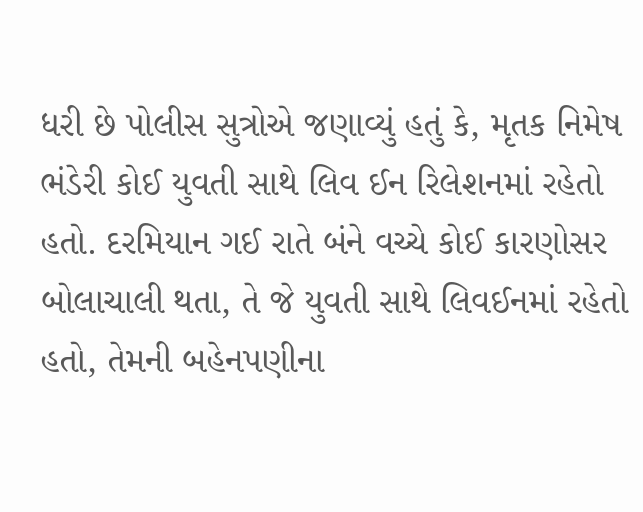ધરી છે પોલીસ સુત્રોએ જણાવ્યું હતું કે, મૃતક નિમેષ ભંડેરી કોઈ યુવતી સાથે લિવ ઈન રિલેશનમાં રહેતો હતો. દરમિયાન ગઈ રાતે બંને વચ્ચે કોઈ કારણોસર બોલાચાલી થતા, તે જે યુવતી સાથે લિવઈનમાં રહેતો હતો, તેમની બહેનપણીના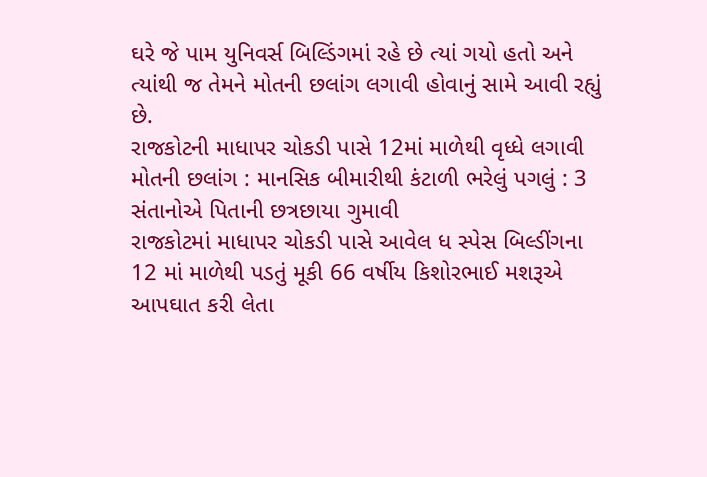ઘરે જે પામ યુનિવર્સ બિલ્ડિંગમાં રહે છે ત્યાં ગયો હતો અને ત્યાંથી જ તેમને મોતની છલાંગ લગાવી હોવાનું સામે આવી રહ્યું છે.
રાજકોટની માધાપર ચોકડી પાસે 12માં માળેથી વૃધ્ધે લગાવી મોતની છલાંગ : માનસિક બીમારીથી કંટાળી ભરેલું પગલું : 3 સંતાનોએ પિતાની છત્રછાયા ગુમાવી
રાજકોટમાં માધાપર ચોકડી પાસે આવેલ ધ સ્પેસ બિલ્ડીંગના 12 માં માળેથી પડતું મૂકી 66 વર્ષીય કિશોરભાઈ મશરૂએ આપઘાત કરી લેતા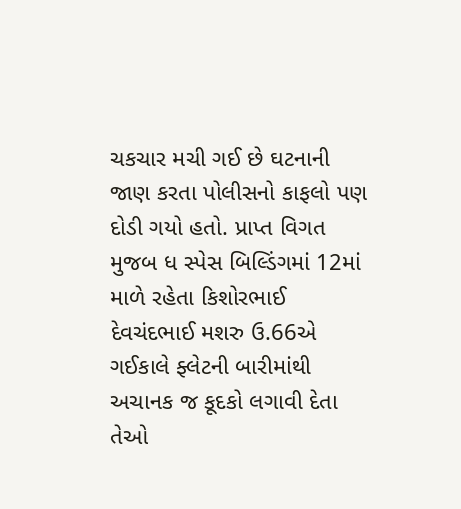ચકચાર મચી ગઈ છે ઘટનાની જાણ કરતા પોલીસનો કાફલો પણ દોડી ગયો હતો. પ્રાપ્ત વિગત મુજબ ધ સ્પેસ બિલ્ડિંગમાં 12માં માળે રહેતા કિશોરભાઈ દેવચંદભાઈ મશરુ ઉ.66એ ગઈકાલે ફ્લેટની બારીમાંથી અચાનક જ કૂદકો લગાવી દેતા તેઓ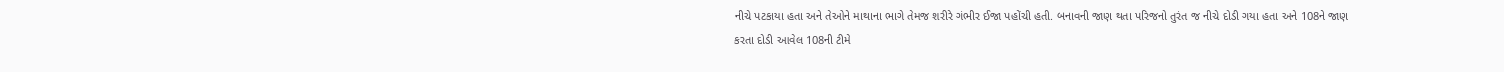નીચે પટકાયા હતા અને તેઓને માથાના ભાગે તેમજ શરીરે ગંભીર ઈજા પહોંચી હતી. બનાવની જાણ થતા પરિજનો તુરંત જ નીચે દોડી ગયા હતા અને 108ને જાણ કરતા દોડી આવેલ 108ની ટીમે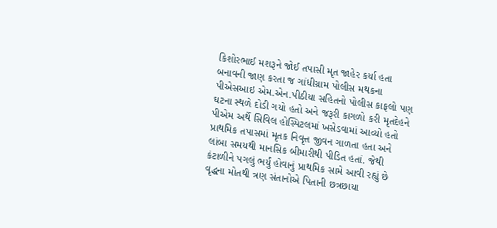કિશોરભાઈ મશરૂને જોઈ તપાસી મૃત જાહેર કર્યા હતા બનાવની જાણ કરતા જ ગાંધીગ્રામ પોલીસ મથકના પીએસઆઇ એમ.એન.પીઠીયા સહિતનો પોલીસ કાફલો પણ ઘટના સ્થળે દોડી ગયો હતો અને જરૂરી કાગળો કરી મૃતદેહને પીએમ અર્થે સિવિલ હોસ્પિટલમાં ખસેડવામાં આવ્યો હતો પ્રાથમિક તપાસમાં મૃતક નિવૃત્ત જીવન ગાળતા હતા અને લાંબા સમયથી માનસિક બીમારીથી પીડિત હતાં. જેથી કંટાળીને પગલું ભર્યું હોવાનું પ્રાથમિક સામે આવી રહ્યું છે વૃદ્ધના મોતથી ત્રણ સંતાનોએ પિતાની છત્રછાયા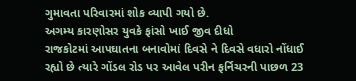ગુમાવતા પરિવારમાં શોક વ્યાપી ગયો છે.
અગમ્ય કારણોસર યુવકે ફાંસો ખાઈ જીવ દીધો
રાજકોટમાં આપઘાતના બનાવોમાં દિવસે ને દિવસે વધારો નોંધાઈ રહ્યો છે ત્યારે ગોંડલ રોડ પર આવેલ પરીન ફર્નિચરની પાછળ 23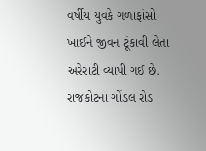વર્ષીય યુવકે ગળાફાંસો ખાઈને જીવન ટૂંકાવી લેતા અરેરાટી વ્યાપી ગઈ છે. રાજકોટના ગોંડલ રોડ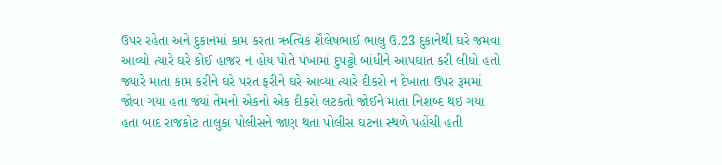ઉપર રહેતા અને દુકાનમાં કામ કરતા ઋત્વિક શૈલેષભાઈ ભાલુ ઉ.23 દુકાનેથી ઘરે જમવા આવ્યો ત્યારે ઘરે કોઈ હાજર ન હોય પોતે પંખામાં દુપટ્ટો બાંધીને આપઘાત કરી લીધો હતો જ્યારે માતા કામ કરીને ઘરે પરત ફરીને ઘરે આવ્યા ત્યારે દીકરો ન દેખાતા ઉપર રૂમમાં જોવા ગયા હતા જ્યાં તેમનો એકનો એક દીકરો લટકતો જોઈને માતા નિશબ્દ થઇ ગયા હતા બાદ રાજકોટ તાલુકા પોલીસને જાણ થતા પોલીસ ઘટના સ્થળે પહોંચી હતી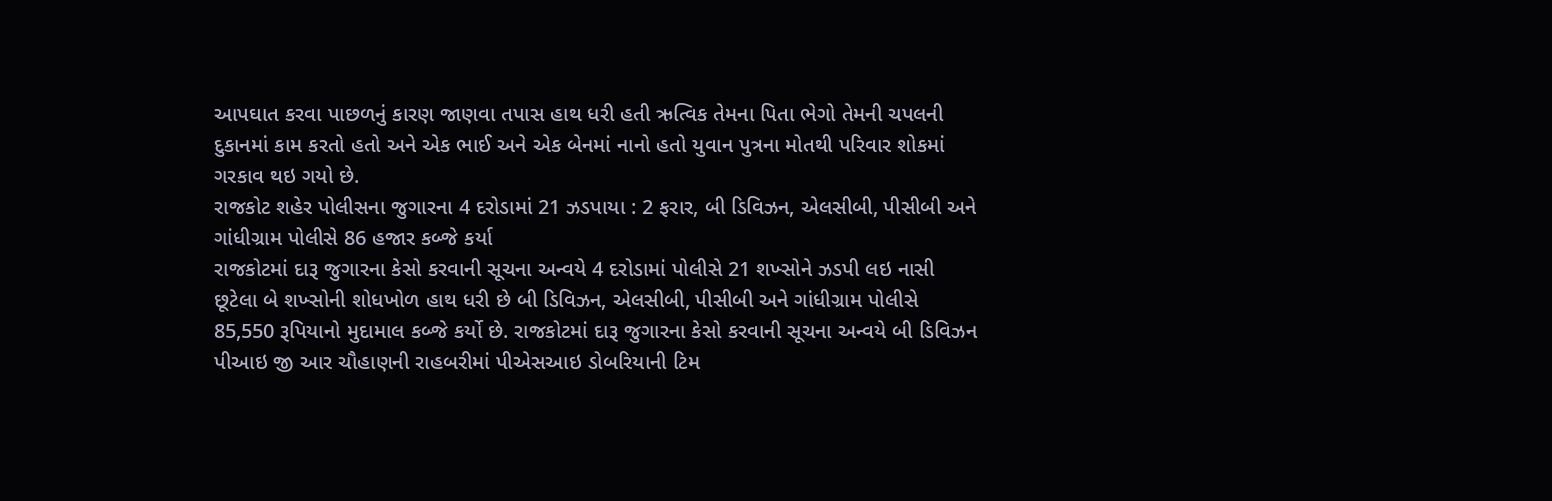આપઘાત કરવા પાછળનું કારણ જાણવા તપાસ હાથ ધરી હતી ઋત્વિક તેમના પિતા ભેગો તેમની ચપલની દુકાનમાં કામ કરતો હતો અને એક ભાઈ અને એક બેનમાં નાનો હતો યુવાન પુત્રના મોતથી પરિવાર શોકમાં ગરકાવ થઇ ગયો છે.
રાજકોટ શહેર પોલીસના જુગારના 4 દરોડામાં 21 ઝડપાયા : 2 ફરાર, બી ડિવિઝન, એલસીબી, પીસીબી અને ગાંધીગ્રામ પોલીસે 86 હજાર કબ્જે કર્યા
રાજકોટમાં દારૂ જુગારના કેસો કરવાની સૂચના અન્વયે 4 દરોડામાં પોલીસે 21 શખ્સોને ઝડપી લઇ નાસી છૂટેલા બે શખ્સોની શોધખોળ હાથ ધરી છે બી ડિવિઝન, એલસીબી, પીસીબી અને ગાંધીગ્રામ પોલીસે 85,550 રૂપિયાનો મુદામાલ કબ્જે કર્યો છે. રાજકોટમાં દારૂ જુગારના કેસો કરવાની સૂચના અન્વયે બી ડિવિઝન પીઆઇ જી આર ચૌહાણની રાહબરીમાં પીએસઆઇ ડોબરિયાની ટિમ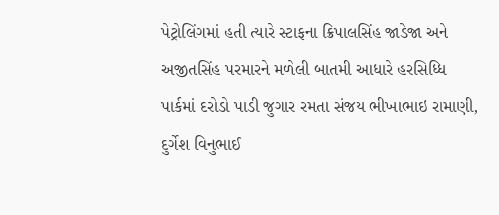પેટ્રોલિંગમાં હતી ત્યારે સ્ટાફના ક્રિપાલસિંહ જાડેજા અને અજીતસિંહ પરમારને મળેલી બાતમી આધારે હરસિધ્ધિ પાર્કમાં દરોડો પાડી જુગાર રમતા સંજય ભીખાભાઇ રામાણી, દુર્ગેશ વિનુભાઈ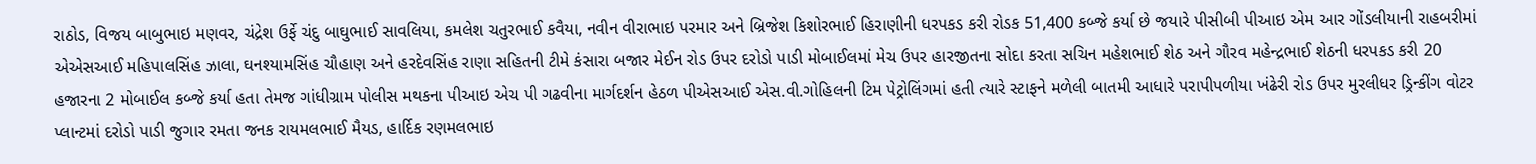રાઠોડ, વિજય બાબુભાઇ મણવર, ચંદ્રેશ ઉર્ફે ચંદુ બાઘુભાઈ સાવલિયા, કમલેશ ચતુરભાઈ કવૈયા, નવીન વીરાભાઇ પરમાર અને બ્રિજેશ કિશોરભાઈ હિરાણીની ધરપકડ કરી રોડક 51,400 કબ્જે કર્યા છે જયારે પીસીબી પીઆઇ એમ આર ગોંડલીયાની રાહબરીમાં એએસઆઈ મહિપાલસિંહ ઝાલા, ઘનશ્યામસિંહ ચૌહાણ અને હરદેવસિંહ રાણા સહિતની ટીમે કંસારા બજાર મેઈન રોડ ઉપર દરોડો પાડી મોબાઈલમાં મેચ ઉપર હારજીતના સોદા કરતા સચિન મહેશભાઈ શેઠ અને ગૌરવ મહેન્દ્રભાઈ શેઠની ધરપકડ કરી 20 હજારના 2 મોબાઈલ કબ્જે કર્યા હતા તેમજ ગાંધીગ્રામ પોલીસ મથકના પીઆઇ એચ પી ગઢવીના માર્ગદર્શન હેઠળ પીએસઆઈ એસ.વી.ગોહિલની ટિમ પેટ્રોલિંગમાં હતી ત્યારે સ્ટાફને મળેલી બાતમી આધારે પરાપીપળીયા ખંઢેરી રોડ ઉપર મુરલીધર ડ્રિન્કીંગ વોટર પ્લાન્ટમાં દરોડો પાડી જુગાર રમતા જનક રાયમલભાઈ મૈયડ, હાર્દિક રણમલભાઇ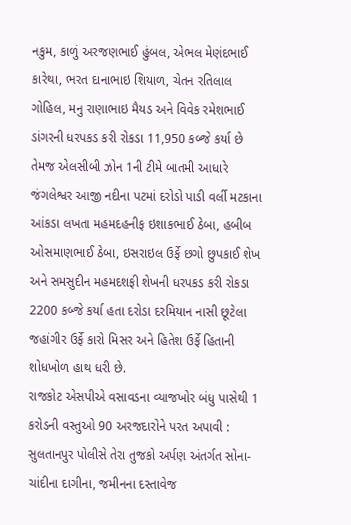નકુમ, કાળું અરજણભાઈ હુંબલ, એભલ મેણંદભાઈ કારેથા, ભરત દાનાભાઇ શિયાળ, ચેતન રતિલાલ ગોહિલ, મનુ રાણાભાઇ મૈયડ અને વિવેક રમેશભાઈ ડાંગરની ધરપકડ કરી રોકડા 11,950 કબ્જે કર્યા છે તેમજ એલસીબી ઝોન 1ની ટીમે બાતમી આધારે જંગલેશ્વર આજી નદીના પટમાં દરોડો પાડી વર્લી મટકાના આંકડા લખતા મહમદહનીફ ઇશાકભાઈ ઠેબા, હબીબ ઓસમાણભાઈ ઠેબા, ઇસરાઇલ ઉર્ફે છગો છુપકાઈ શેખ અને સમસુદીન મહમદશફી શેખની ધરપકડ કરી રોકડા 2200 કબ્જે કર્યા હતા દરોડા દરમિયાન નાસી છૂટેલા જહાંગીર ઉર્ફે કારો મિસર અને હિતેશ ઉર્ફે હિતાની શોધખોળ હાથ ધરી છે.
રાજકોટ એસપીએ વસાવડના વ્યાજખોર બંધુ પાસેથી 1 કરોડની વસ્તુઓ 90 અરજદારોને પરત અપાવી : સુલતાનપુર પોલીસે તેરા તુજકો અર્પણ અંતર્ગત સોના-ચાંદીના દાગીના, જમીનના દસ્તાવેજ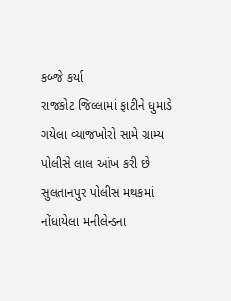કબ્જે કર્યા
રાજકોટ જિલ્લામાં ફાટીને ધુમાડે ગયેલા વ્યાજખોરો સામે ગ્રામ્ય પોલીસે લાલ આંખ કરી છે સુલતાનપુર પોલીસ મથકમાં નોંધાયેલા મનીલેન્ડના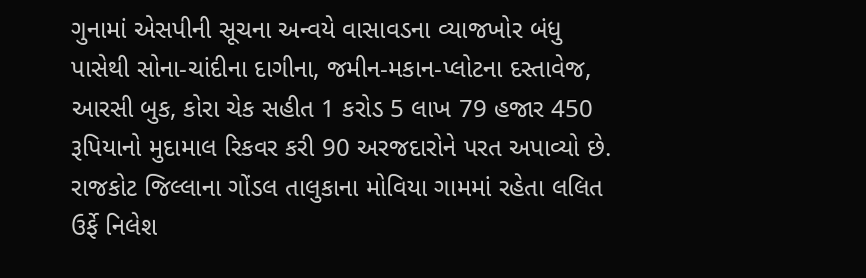ગુનામાં એસપીની સૂચના અન્વયે વાસાવડના વ્યાજખોર બંધુ પાસેથી સોના-ચાંદીના દાગીના, જમીન-મકાન-પ્લોટના દસ્તાવેજ, આરસી બુક, કોરા ચેક સહીત 1 કરોડ 5 લાખ 79 હજાર 450 રૂપિયાનો મુદામાલ રિકવર કરી 90 અરજદારોને પરત અપાવ્યો છે. રાજકોટ જિલ્લાના ગોંડલ તાલુકાના મોવિયા ગામમાં રહેતા લલિત ઉર્ફે નિલેશ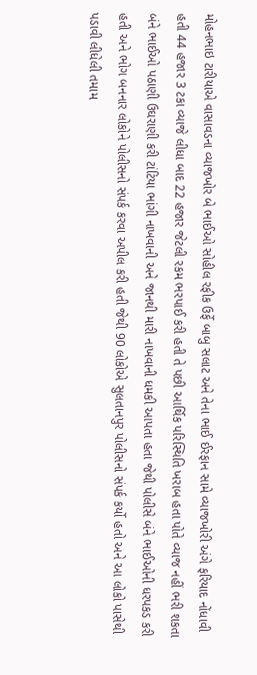મોહનભાઇ ટારીયાએ વાસાવડના વ્યાજખોર બે ભાઈઓ સોહીલ રફીક ઉર્ફે બાબુ સલાટ અને તેના ભાઈ ઈરફાન સામે વ્યાજખોરી અંગે ફરિયાદ નોંધાવી હતી 44 હજાર 3 ટકા વ્યાજે લીધા બાદ 22 હજાર જેટલી રકમ ભરપાઈ કરી હતી તે પછી આર્થિક પરિસ્થિતિ ખરાબ હતા પોતે વ્યાજ નહીં ભરી શકતા બંને ભાઈઓ પઠાણી ઉઘરાણી કરી ટાંટિયા ભાંગી નાખવાની અને જાનથી મારી નાખવાની ધમકી આપતા હતા જેથી પોલીસે બંને ભાઈઓની ધરપકડ કરી હતી અને ભોગ બનનાર લોકોને પોલીસનો સંપર્ક કરવા અપીલ કરી હતી જેથી 90 લોકોએ સુલતાનપુર પોલીસનો સંપર્ક કર્યો હતો અને આ લોકો પાસેથી પડાવી લીધેલી તમામ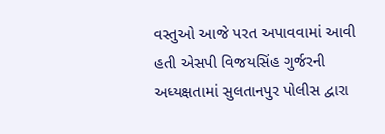વસ્તુઓ આજે પરત અપાવવામાં આવી હતી એસપી વિજયસિંહ ગુર્જરની અધ્યક્ષતામાં સુલતાનપુર પોલીસ દ્વારા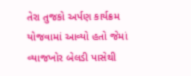તેરા તુજકો અર્પણ કાર્યક્રમ યોજવામાં આવ્યો હતો જેમાં વ્યાજખોર બેલડી પાસેથી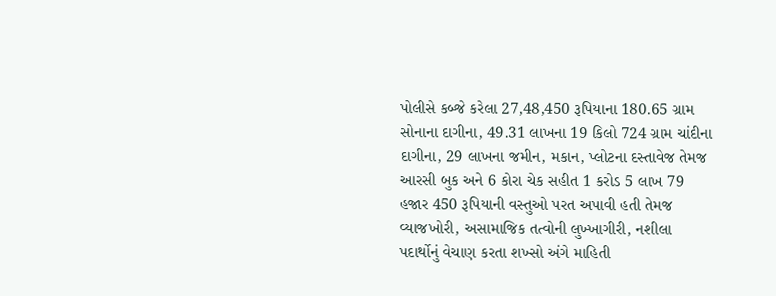પોલીસે કબ્જે કરેલા 27,48,450 રૂપિયાના 180.65 ગ્રામ સોનાના દાગીના, 49.31 લાખના 19 કિલો 724 ગ્રામ ચાંદીના દાગીના, 29 લાખના જમીન, મકાન, પ્લોટના દસ્તાવેજ તેમજ આરસી બુક અને 6 કોરા ચેક સહીત 1 કરોડ 5 લાખ 79 હજાર 450 રૂપિયાની વસ્તુઓ પરત અપાવી હતી તેમજ વ્યાજખોરી, અસામાજિક તત્વોની લુખ્ખાગીરી, નશીલા પદાર્થોનું વેચાણ કરતા શખ્સો અંગે માહિતી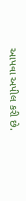આપવા અપીલ કરી છે.